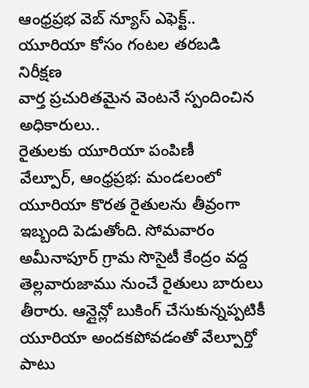ఆంధ్రప్రభ వెబ్ న్యూస్ ఎఫెక్ట్..
యూరియా కోసం గంటల తరబడి నిరీక్షణ
వార్త ప్రచురితమైన వెంటనే స్పందించిన అధికారులు..
రైతులకు యూరియా పంపిణీ
వేల్పూర్, ఆంధ్రప్రభ: మండలంలో యూరియా కొరత రైతులను తీవ్రంగా ఇబ్బంది పెడుతోంది. సోమవారం అమీనాపూర్ గ్రామ సొసైటీ కేంద్రం వద్ద తెల్లవారుజాము నుంచే రైతులు బారులు తీరారు. ఆన్లైన్లో బుకింగ్ చేసుకున్నప్పటికీ యూరియా అందకపోవడంతో వేల్పూర్తో పాటు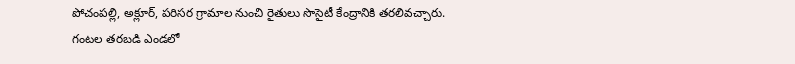పోచంపల్లి, అక్లూర్, పరిసర గ్రామాల నుంచి రైతులు సొసైటీ కేంద్రానికి తరలివచ్చారు.
గంటల తరబడి ఎండలో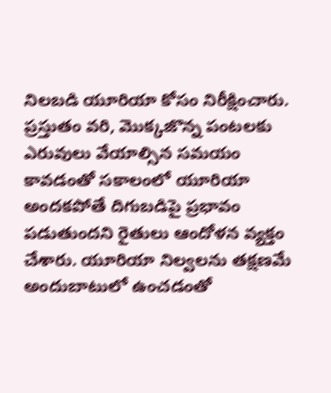నిలబడి యూరియా కోసం నిరీక్షించారు. ప్రస్తుతం వరి, మొక్కజొన్న పంటలకు ఎరువులు వేయాల్సిన సమయం కావడంతో సకాలంలో యూరియా అందకపోతే దిగుబడిపై ప్రభావం పడుతుందని రైతులు ఆందోళన వ్యక్తం చేశారు. యూరియా నిల్వలను తక్షణమే అందుబాటులో ఉంచడంతో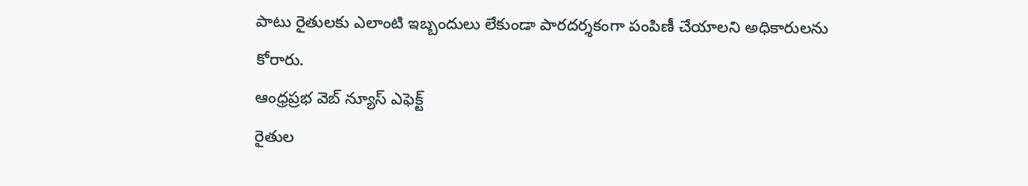పాటు రైతులకు ఎలాంటి ఇబ్బందులు లేకుండా పారదర్శకంగా పంపిణీ చేయాలని అధికారులను కోరారు.
ఆంధ్రప్రభ వెబ్ న్యూస్ ఎఫెక్ట్
రైతుల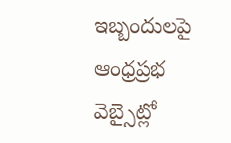ఇబ్బందులపై ఆంధ్రప్రభ వెబ్సైట్లో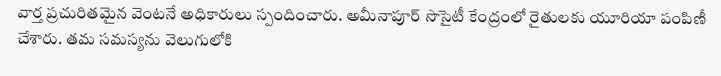వార్త ప్రచురితమైన వెంటనే అధికారులు స్పందించారు. అమీనాపూర్ సొసైటీ కేంద్రంలో రైతులకు యూరియా పంపిణీ చేశారు. తమ సమస్యను వెలుగులోకి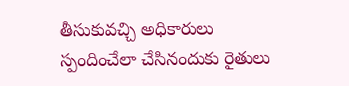తీసుకువచ్చి అధికారులు స్పందించేలా చేసినందుకు రైతులు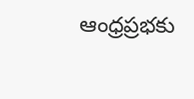ఆంధ్రప్రభకు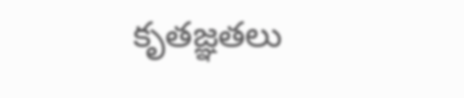కృతజ్ఞతలు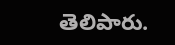తెలిపారు.